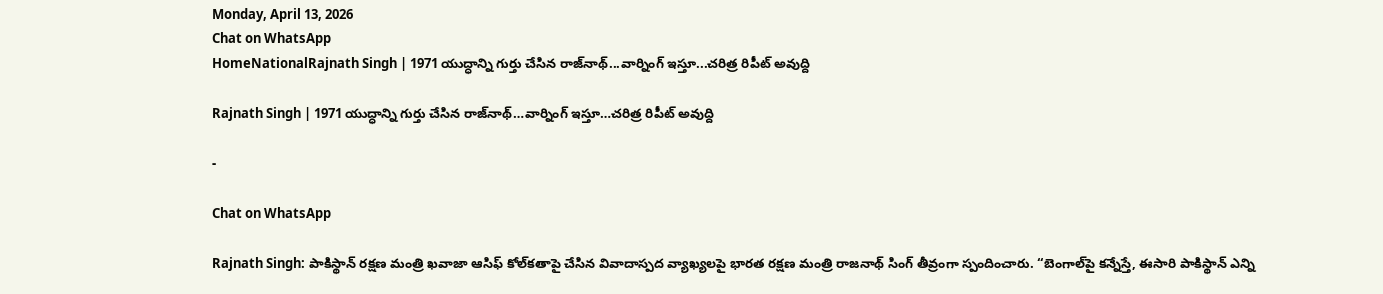Monday, April 13, 2026
Chat on WhatsApp
HomeNationalRajnath Singh | 1971 యుద్ధాన్ని గుర్తు చేసిన రాజ్‌నాథ్...వార్నింగ్ ఇస్తూ...చరిత్ర రిపీట్ అవుద్ది

Rajnath Singh | 1971 యుద్ధాన్ని గుర్తు చేసిన రాజ్‌నాథ్…వార్నింగ్ ఇస్తూ…చరిత్ర రిపీట్ అవుద్ది

-

Chat on WhatsApp

Rajnath Singh: పాకిస్థాన్‌ రక్షణ మంత్రి ఖవాజా ఆసిఫ్‌ కోల్‌కతాపై చేసిన వివాదాస్పద వ్యాఖ్యలపై భారత రక్షణ మంత్రి రాజనాథ్ సింగ్ తీవ్రంగా స్పందించారు. “బెంగాల్‌పై కన్నేస్తే, ఈసారి పాకిస్థాన్ ఎన్ని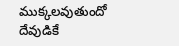ముక్కలవుతుందో దేవుడికే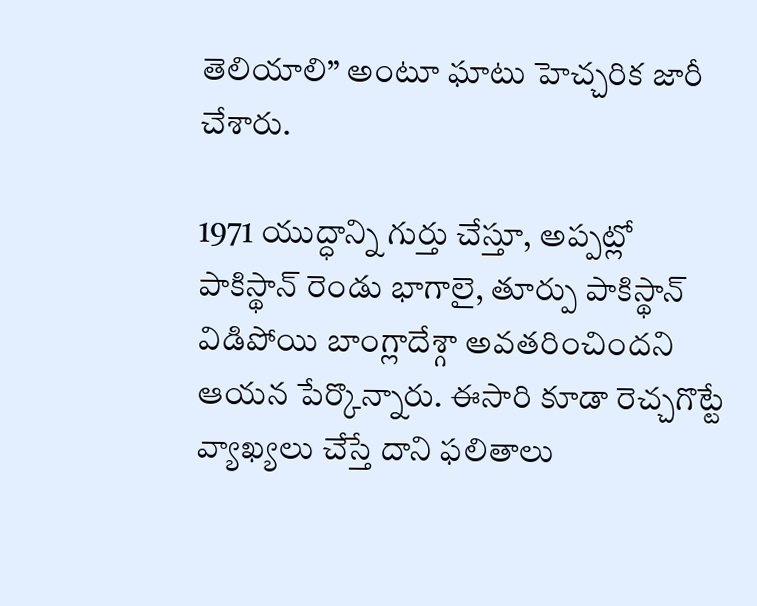తెలియాలి” అంటూ ఘాటు హెచ్చరిక జారీ చేశారు.

1971 యుద్ధాన్ని గుర్తు చేస్తూ, అప్పట్లో పాకిస్థాన్ రెండు భాగాలై, తూర్పు పాకిస్థాన్ విడిపోయి బాంగ్లాదేశ్గా అవతరించిందని ఆయన పేర్కొన్నారు. ఈసారి కూడా రెచ్చగొట్టే వ్యాఖ్యలు చేస్తే దాని ఫలితాలు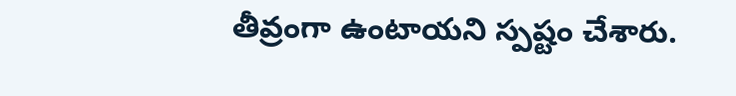తీవ్రంగా ఉంటాయని స్పష్టం చేశారు.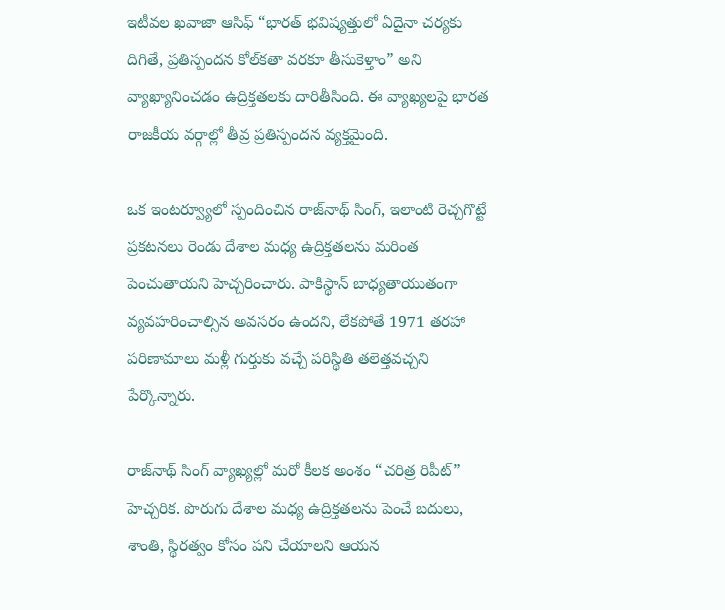ఇటీవల ఖవాజా ఆసిఫ్ “భారత్ భవిష్యత్తులో ఏదైనా చర్యకు దిగితే, ప్రతిస్పందన కోల్‌కతా వరకూ తీసుకెళ్తాం” అని వ్యాఖ్యానించడం ఉద్రిక్తతలకు దారితీసింది. ఈ వ్యాఖ్యలపై భారత రాజకీయ వర్గాల్లో తీవ్ర ప్రతిస్పందన వ్యక్తమైంది.

ఒక ఇంటర్వ్యూలో స్పందించిన రాజ్‌నాథ్ సింగ్, ఇలాంటి రెచ్చగొట్టే ప్రకటనలు రెండు దేశాల మధ్య ఉద్రిక్తతలను మరింత పెంచుతాయని హెచ్చరించారు. పాకిస్థాన్ బాధ్యతాయుతంగా వ్యవహరించాల్సిన అవసరం ఉందని, లేకపోతే 1971 తరహా పరిణామాలు మళ్లీ గుర్తుకు వచ్చే పరిస్థితి తలెత్తవచ్చని పేర్కొన్నారు.

రాజ్‌నాథ్ సింగ్ వ్యాఖ్యల్లో మరో కీలక అంశం “చరిత్ర రిపీట్” హెచ్చరిక. పొరుగు దేశాల మధ్య ఉద్రిక్తతలను పెంచే బదులు, శాంతి, స్థిరత్వం కోసం పని చేయాలని ఆయన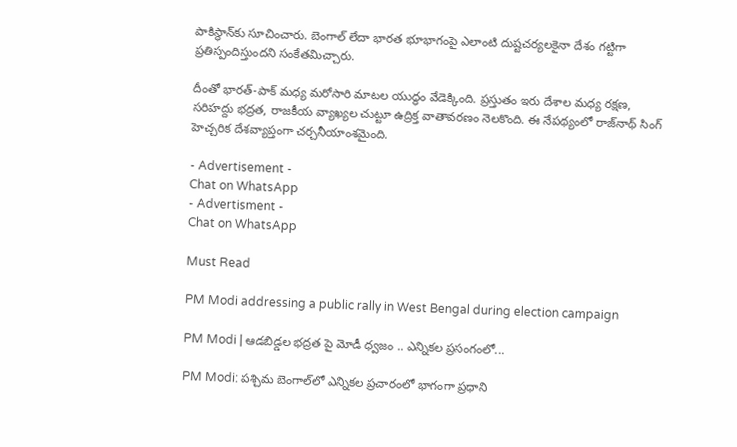పాకిస్థాన్‌కు సూచించారు. బెంగాల్ లేదా భారత భూభాగంపై ఎలాంటి దుష్టచర్యలకైనా దేశం గట్టిగా ప్రతిస్పందిస్తుందని సంకేతమిచ్చారు.

దీంతో భారత్-పాక్ మధ్య మరోసారి మాటల యుద్ధం వేడెక్కింది. ప్రస్తుతం ఇరు దేశాల మధ్య రక్షణ, సరిహద్దు భద్రత, రాజకీయ వ్యాఖ్యల చుట్టూ ఉద్రిక్త వాతావరణం నెలకొంది. ఈ నేపథ్యంలో రాజ్‌నాథ్ సింగ్ హెచ్చరిక దేశవ్యాప్తంగా చర్చనీయాంశమైంది.

- Advertisement -
Chat on WhatsApp
- Advertisment -
Chat on WhatsApp

Must Read

PM Modi addressing a public rally in West Bengal during election campaign

PM Modi | ఆడబిడ్డల భద్రత పై మోడీ ధ్వజం .. ఎన్నికల ప్రసంగంలో...

PM Modi: పశ్చిమ బెంగాల్‌లో ఎన్నికల ప్రచారంలో భాగంగా ప్రధాని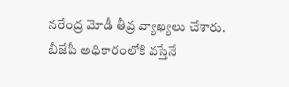నరేంద్ర మోడీ తీవ్ర వ్యాఖ్యలు చేశారు. బీజేపీ అధికారంలోకి వస్తేనే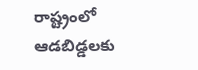రాష్ట్రంలో ఆడబిడ్డలకు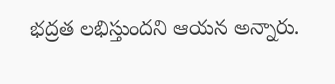భద్రత లభిస్తుందని ఆయన అన్నారు.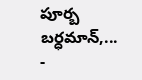పూర్బ బర్ధమాన్,...
-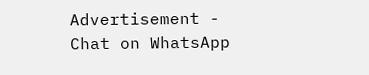Advertisement -
Chat on WhatsApp